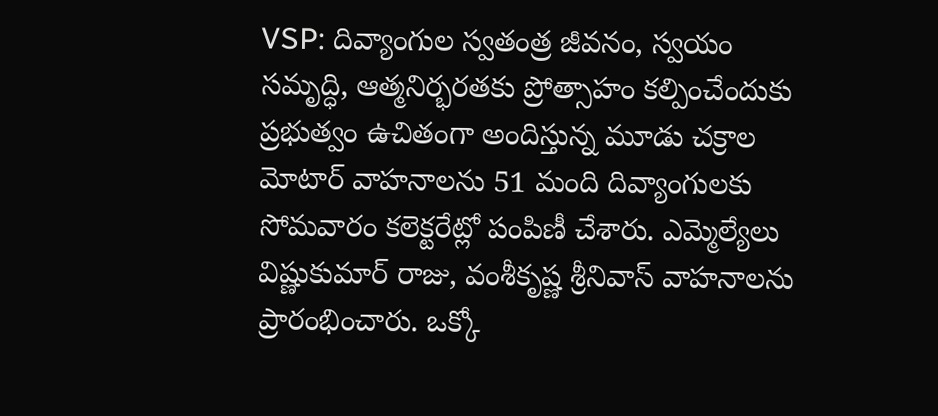VSP: దివ్యాంగుల స్వతంత్ర జీవనం, స్వయం సమృద్ధి, ఆత్మనిర్భరతకు ప్రోత్సాహం కల్పించేందుకు ప్రభుత్వం ఉచితంగా అందిస్తున్న మూడు చక్రాల మోటార్ వాహనాలను 51 మంది దివ్యాంగులకు సోమవారం కలెక్టరేట్లో పంపిణీ చేశారు. ఎమ్మెల్యేలు విష్ణుకుమార్ రాజు, వంశీకృష్ణ శ్రీనివాస్ వాహనాలను ప్రారంభించారు. ఒక్కో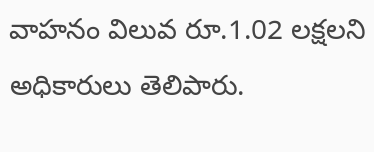వాహనం విలువ రూ.1.02 లక్షలని అధికారులు తెలిపారు.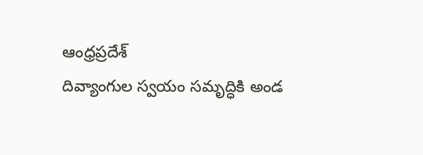ఆంధ్రప్రదేశ్
దివ్యాంగుల స్వయం సమృద్ధికి అండ